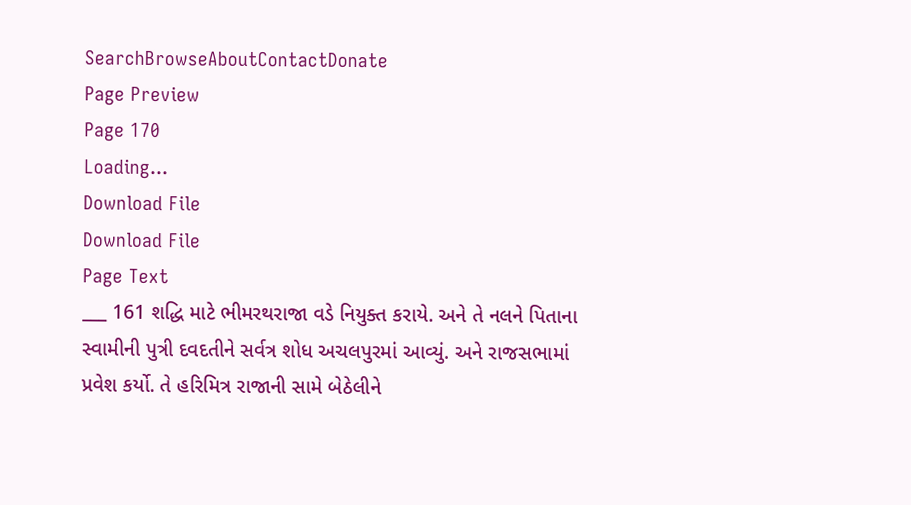SearchBrowseAboutContactDonate
Page Preview
Page 170
Loading...
Download File
Download File
Page Text
___ 161 શદ્ધિ માટે ભીમરથરાજા વડે નિયુક્ત કરાયે. અને તે નલને પિતાના સ્વામીની પુત્રી દવદતીને સર્વત્ર શોધ અચલપુરમાં આવ્યું. અને રાજસભામાં પ્રવેશ કર્યો. તે હરિમિત્ર રાજાની સામે બેઠેલીને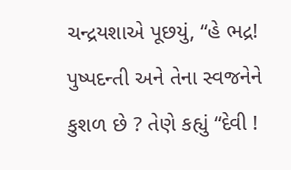ચન્દ્રયશાએ પૂછયું, “હે ભદ્ર! પુષ્પદન્તી અને તેના સ્વજનેને કુશળ છે ? તેણે કહ્યું “દેવી !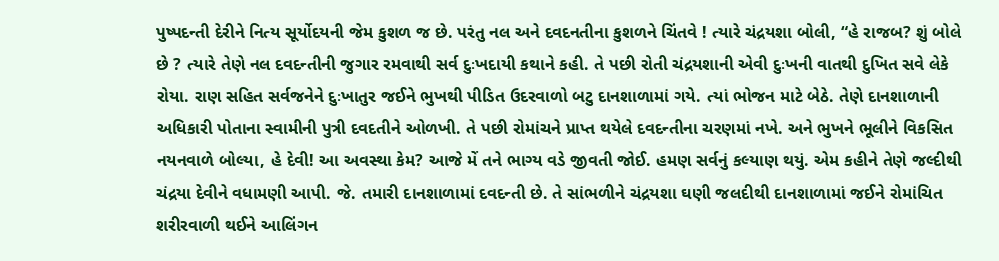પુષ્પદન્તી દેરીને નિત્ય સૂર્યોદયની જેમ કુશળ જ છે. પરંતુ નલ અને દવદનતીના કુશળને ચિંતવે ! ત્યારે ચંદ્રયશા બોલી, “હે રાજબ? શું બોલે છે ? ત્યારે તેણે નલ દવદન્તીની જુગાર રમવાથી સર્વ દુઃખદાયી કથાને કહી. તે પછી રોતી ચંદ્રયશાની એવી દુઃખની વાતથી દુખિત સવે લેકે રોયા. રાણ સહિત સર્વજનેને દુઃખાતુર જઈને ભુખથી પીડિત ઉદરવાળો બટુ દાનશાળામાં ગયે. ત્યાં ભોજન માટે બેઠે. તેણે દાનશાળાની અધિકારી પોતાના સ્વામીની પુત્રી દવદતીને ઓળખી. તે પછી રોમાંચને પ્રાપ્ત થયેલે દવદન્તીના ચરણમાં નખે. અને ભુખને ભૂલીને વિકસિત નયનવાળે બોલ્યા, હે દેવી! આ અવસ્થા કેમ? આજે મેં તને ભાગ્ય વડે જીવતી જોઈ. હમણ સર્વનું કલ્યાણ થયું. એમ કહીને તેણે જલ્દીથી ચંદ્રયા દેવીને વધામણી આપી. જે. તમારી દાનશાળામાં દવદન્તી છે. તે સાંભળીને ચંદ્રયશા ઘણી જલદીથી દાનશાળામાં જઈને રોમાંચિત શરીરવાળી થઈને આલિંગન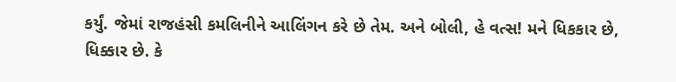કર્યું. જેમાં રાજહંસી કમલિનીને આલિંગન કરે છે તેમ. અને બોલી, હે વત્સ! મને ધિકકાર છે, ધિક્કાર છે. કે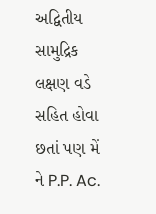અદ્વિતીય સામુદ્રિક લક્ષણ વડે સહિત હોવા છતાં પણ મેં ને P.P. Ac.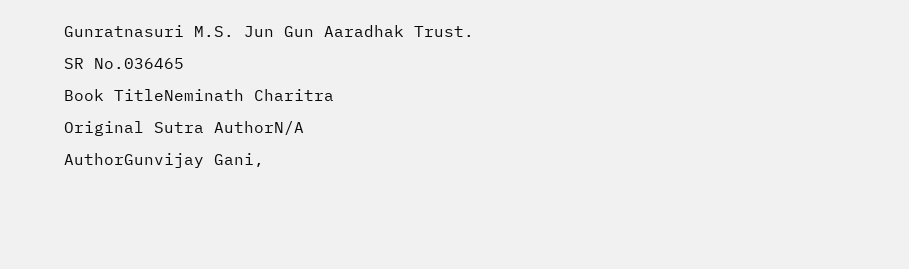Gunratnasuri M.S. Jun Gun Aaradhak Trust.
SR No.036465
Book TitleNeminath Charitra
Original Sutra AuthorN/A
AuthorGunvijay Gani,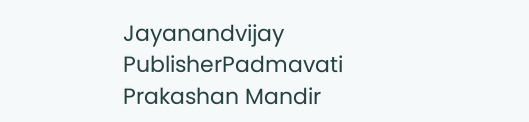Jayanandvijay
PublisherPadmavati Prakashan Mandir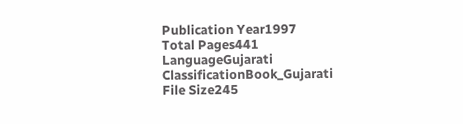Publication Year1997
Total Pages441
LanguageGujarati
ClassificationBook_Gujarati
File Size245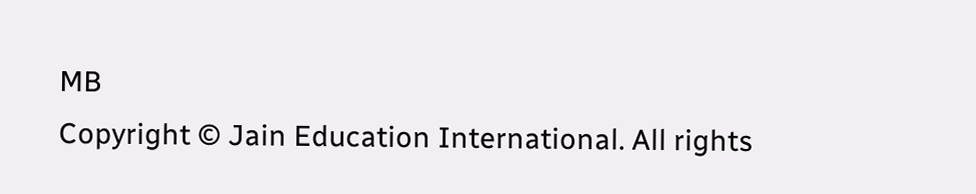MB
Copyright © Jain Education International. All rights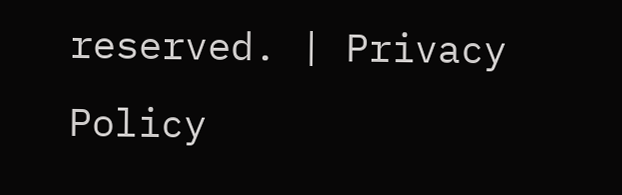reserved. | Privacy Policy